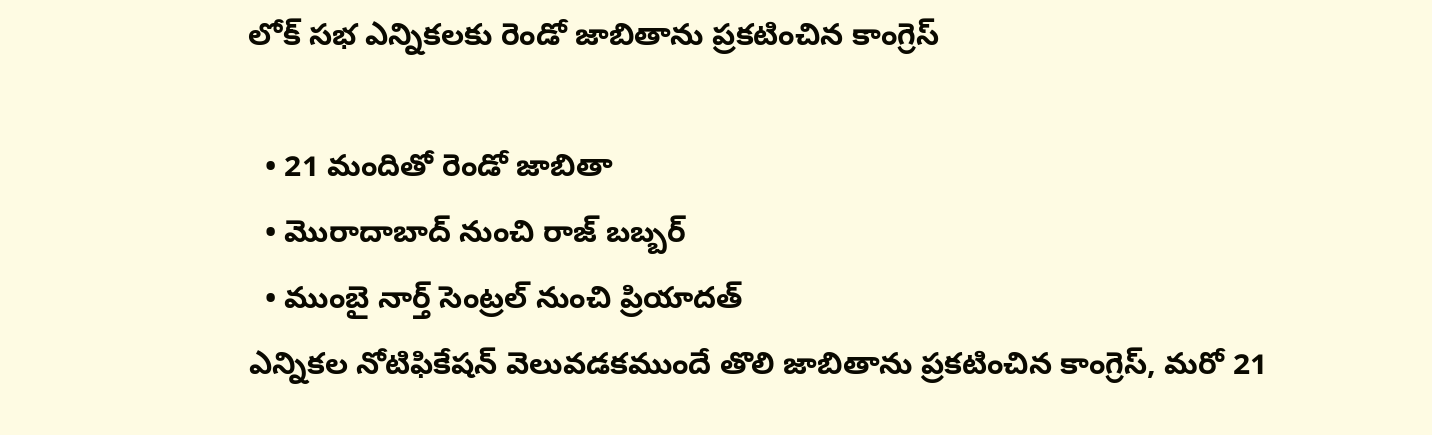లోక్ సభ ఎన్నికలకు రెండో జాబితాను ప్రకటించిన కాంగ్రెస్

  • 21 మందితో రెండో జాబితా
  • మొరాదాబాద్ నుంచి రాజ్ బబ్బర్
  • ముంబై నార్త్ సెంట్రల్ నుంచి ప్రియాదత్
ఎన్నికల నోటిఫికేషన్ వెలువడకముందే తొలి జాబితాను ప్రకటించిన కాంగ్రెస్, మరో 21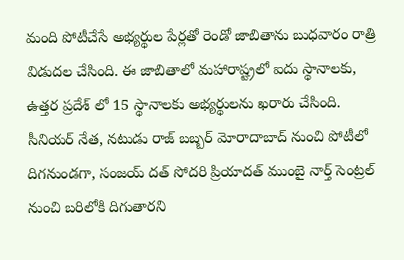మంది పోటీచేసే అభ్యర్థుల పేర్లతో రెండో జాబితాను బుధవారం రాత్రి విడుదల చేసింది. ఈ జాబితాలో మహారాష్ట్రలో ఐదు స్థానాలకు, ఉత్తర ప్రదేశ్‌ లో 15 స్థానాలకు అభ్యర్థులను ఖరారు చేసింది. సీనియర్ నేత, నటుడు రాజ్ బబ్బర్ మోరాదాబాద్ నుంచి పోటీలో దిగనుండగా, సంజయ్ దత్ సోదరి ప్రియాదత్ ముంబై నార్త్ సెంట్రల్ నుంచి బరిలోకి దిగుతారని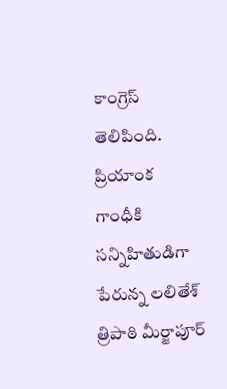కాంగ్రెస్ తెలిపింది. ప్రియాంక గాంధీకి సన్నిహితుడిగా పేరున్న లలితేశ్ త్రిపాఠి మీర్జాపూర్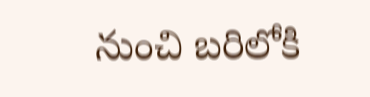నుంచి బరిలోకి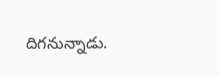దిగనున్నాడు.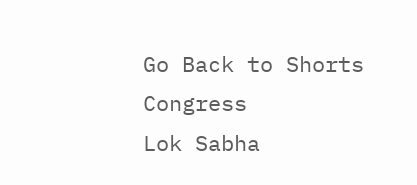Go Back to Shorts
Congress
Lok Sabha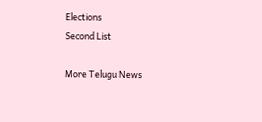Elections
Second List

More Telugu News